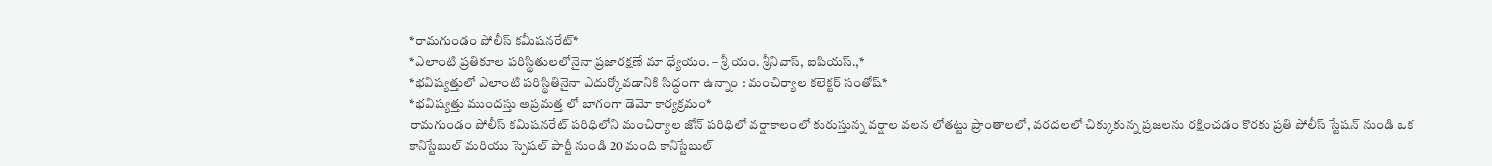*రామగుండం పోలీస్ కమీషనరేట్*
*ఎలాంటి ప్రతికూల పరిస్థితులలోనైనా ప్రజారక్షణే మా ధ్యేయం. – శ్రీ యం. శ్రీనివాస్, ఐపియస్.,*
*భవిష్యత్తులో ఎలాంటి పరిస్థితినైనా ఎదుర్కోవడానికి సిద్ధంగా ఉన్నాం : మంచిర్యాల కలెక్టర్ సంతోష్*
*భవిష్యత్తు ముందస్తు అప్రమత్త లో బాగంగా డెమో కార్యక్రమం*
రామగుండం పోలీస్ కమిషనరేట్ పరిధిలోని మంచిర్యాల జోన్ పరిధిలో వర్షాకాలంలో కురుస్తున్న వర్షాల వలన లోతట్టు ప్రాంతాలలో, వరదలలో చిక్కుకున్న ప్రజలను రక్షించడం కొరకు ప్రతి పోలీస్ స్టేషన్ నుండి ఒక కానిస్టేబుల్ మరియు స్పెషల్ పార్టీ నుండి 20 మంది కానిస్టేబుల్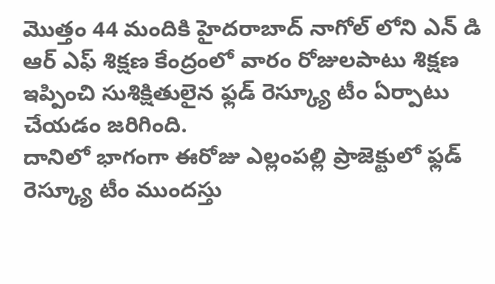మొత్తం 44 మందికి హైదరాబాద్ నాగోల్ లోని ఎన్ డి ఆర్ ఎఫ్ శిక్షణ కేంద్రంలో వారం రోజులపాటు శిక్షణ ఇప్పించి సుశిక్షితులైన ఫ్లడ్ రెస్క్యూ టీం ఏర్పాటు చేయడం జరిగింది.
దానిలో భాగంగా ఈరోజు ఎల్లంపల్లి ప్రాజెక్టులో ఫ్లడ్ రెస్క్యూ టీం ముందస్తు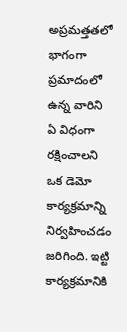అప్రమత్తతలో భాగంగా ప్రమాదంలో ఉన్న వారిని ఏ విధంగా రక్షించాలని ఒక డెమో కార్యక్రమాన్ని నిర్వహించడం జరిగింది. ఇట్టి కార్యక్రమానికి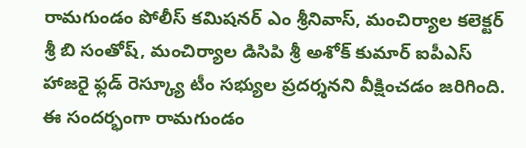రామగుండం పోలీస్ కమిషనర్ ఎం శ్రీనివాస్, మంచిర్యాల కలెక్టర్ శ్రీ బి సంతోష్, మంచిర్యాల డిసిపి శ్రీ అశోక్ కుమార్ ఐపీఎస్ హాజరై ఫ్లడ్ రెస్క్యూ టీం సభ్యుల ప్రదర్శనని వీక్షించడం జరిగింది.
ఈ సందర్భంగా రామగుండం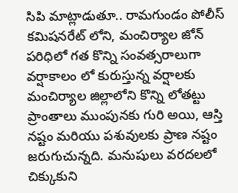సిపి మాట్లాడుతూ.. రామగుండం పోలీస్ కమిషనరేట్ లోని, మంచిర్యాల జోన్ పరిధిలో గత కొన్ని సంవత్సరాలుగా వర్షాకాలం లో కురుస్తున్న వర్షాలకు మంచిర్యాల జిల్లాలోని కొన్ని లోతట్టు ప్రాంతాలు ముంపునకు గురి అయి, ఆస్తి నష్టం మరియు పశువులకు ప్రాణ నష్టం జరుగుచున్నది. మనుషులు వరదలలో చిక్కుకుని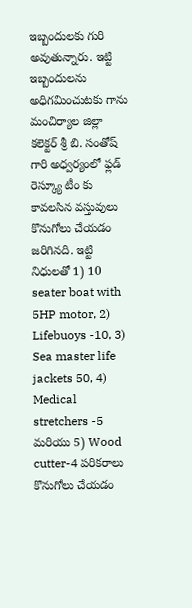ఇబ్బందులకు గురి అవుతున్నారు. ఇట్టి ఇబ్బందులను అధిగమించుటకు గాను మంచిర్యాల జిల్లా కలెక్టర్ శ్రీ బి. సంతోష్ గారి అధ్వర్యంలో ఫ్లడ్ రెస్క్యూ టీం కు కావలసిన వస్తువులు కొనుగోలు చేయడం జరిగినది. ఇట్టి నిధులతో 1) 10 seater boat with 5HP motor, 2) Lifebuoys -10, 3) Sea master life jackets 50, 4) Medical stretchers -5 మరియు 5) Wood cutter-4 పరికరాలు కొనుగోలు చేయడం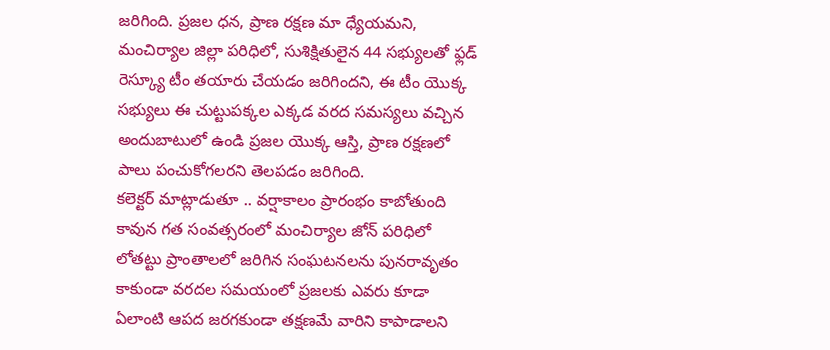జరిగింది. ప్రజల ధన, ప్రాణ రక్షణ మా ధ్యేయమని, మంచిర్యాల జిల్లా పరిధిలో, సుశిక్షితులైన 44 సభ్యులతో ఫ్లడ్ రెస్క్యూ టీం తయారు చేయడం జరిగిందని, ఈ టీం యొక్క సభ్యులు ఈ చుట్టుపక్కల ఎక్కడ వరద సమస్యలు వచ్చిన అందుబాటులో ఉండి ప్రజల యొక్క ఆస్తి, ప్రాణ రక్షణలో పాలు పంచుకోగలరని తెలపడం జరిగింది.
కలెక్టర్ మాట్లాడుతూ .. వర్షాకాలం ప్రారంభం కాబోతుంది కావున గత సంవత్సరంలో మంచిర్యాల జోన్ పరిధిలో లోతట్టు ప్రాంతాలలో జరిగిన సంఘటనలను పునరావృతం కాకుండా వరదల సమయంలో ప్రజలకు ఎవరు కూడా ఏలాంటి ఆపద జరగకుండా తక్షణమే వారిని కాపాడాలని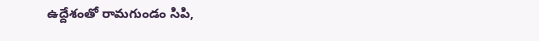ఉద్దేశంతో రామగుండం సిపి,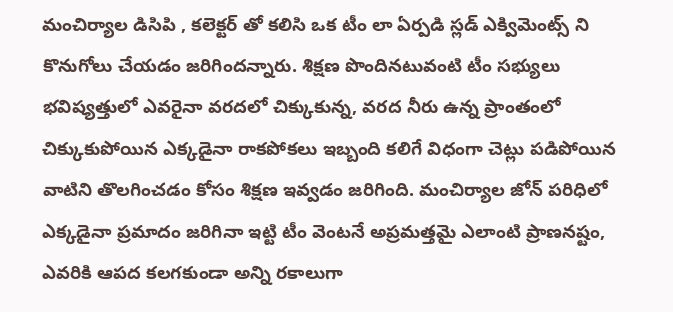మంచిర్యాల డిసిపి , కలెక్టర్ తో కలిసి ఒక టీం లా ఏర్పడి స్లడ్ ఎక్విమెంట్స్ ని కొనుగోలు చేయడం జరిగిందన్నారు. శిక్షణ పొందినటువంటి టీం సభ్యులు భవిష్యత్తులో ఎవరైనా వరదలో చిక్కుకున్న, వరద నీరు ఉన్న ప్రాంతంలో చిక్కుకుపోయిన ఎక్కడైనా రాకపోకలు ఇబ్బంది కలిగే విధంగా చెట్లు పడిపోయిన వాటిని తొలగించడం కోసం శిక్షణ ఇవ్వడం జరిగింది. మంచిర్యాల జోన్ పరిధిలో ఎక్కడైనా ప్రమాదం జరిగినా ఇట్టి టీం వెంటనే అప్రమత్తమై ఎలాంటి ప్రాణనష్టం, ఎవరికి ఆపద కలగకుండా అన్ని రకాలుగా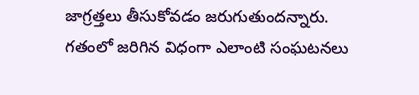జాగ్రత్తలు తీసుకోవడం జరుగుతుందన్నారు. గతంలో జరిగిన విధంగా ఎలాంటి సంఘటనలు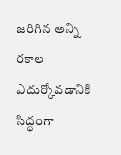జరిగిన అన్ని రకాల ఎదుర్కోవడానికి సిద్ధంగా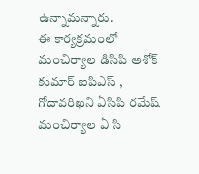ఉన్నామన్నారు.
ఈ కార్యక్రమంలో మంచిర్యాల డిసిపి అశోక్ కుమార్ ఐపిఎస్ , గోదావరిఖని ఏసిపి రమేష్ మంచిర్యాల ఏ సి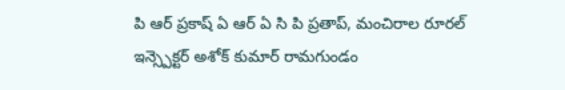పి ఆర్ ప్రకాష్ ఏ ఆర్ ఏ సి పి ప్రతాప్, మంచిరాల రూరల్ ఇన్స్పెక్టర్ అశోక్ కుమార్ రామగుండం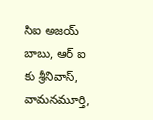సిఐ అజయ్ బాబు, ఆర్ ఐ కు శ్రీనివాస్, వామనమూర్తి,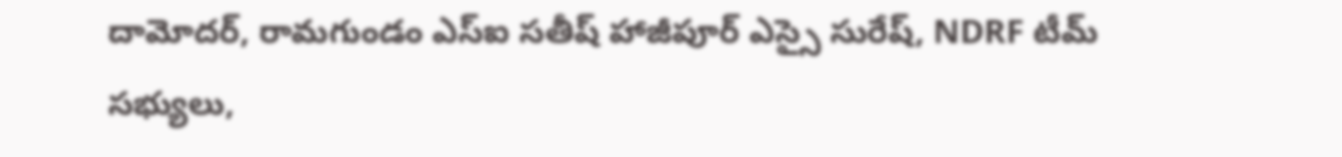దామోదర్, రామగుండం ఎస్ఐ సతీష్ హాజీపూర్ ఎస్సై సురేష్, NDRF టీమ్ సభ్యులు,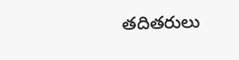తదితరులు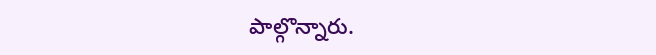పాల్గొన్నారు.